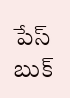పేస్ బుక్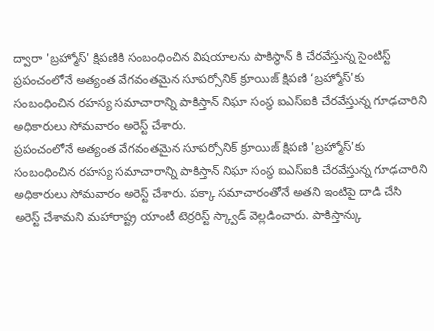ద్వారా 'బ్రహ్మోస్' క్షిపణికి సంబంధించిన విషయాలను పాకిస్థాన్ కి చేరవేస్తున్న సైంటిస్ట్
ప్రపంచంలోనే అత్యంత వేగవంతమైన సూపర్సోనిక్ క్రూయిజ్ క్షిపణి ‘బ్రహ్మోస్'కు సంబంధించిన రహస్య సమాచారాన్ని పాకిస్తాన్ నిఘా సంస్థ ఐఎస్ఐకి చేరవేస్తున్న గూఢచారిని అధికారులు సోమవారం అరెస్ట్ చేశారు.
ప్రపంచంలోనే అత్యంత వేగవంతమైన సూపర్సోనిక్ క్రూయిజ్ క్షిపణి 'బ్రహ్మోస్'కు సంబంధించిన రహస్య సమాచారాన్ని పాకిస్తాన్ నిఘా సంస్థ ఐఎస్ఐకి చేరవేస్తున్న గూఢచారిని అధికారులు సోమవారం అరెస్ట్ చేశారు. పక్కా సమాచారంతోనే అతని ఇంటిపై దాడి చేసి అరెస్ట్ చేశామని మహారాష్ట్ర యాంటీ టెర్రరిస్ట్ స్క్వాడ్ వెల్లడించారు. పాకిస్తాన్కు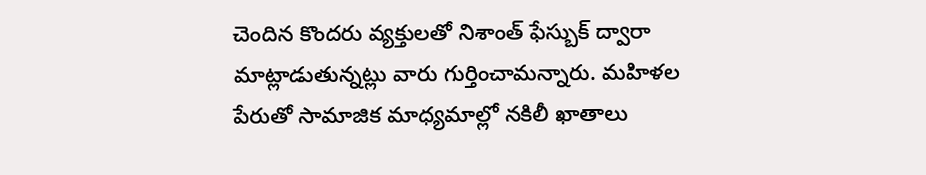చెందిన కొందరు వ్యక్తులతో నిశాంత్ ఫేస్బుక్ ద్వారా మాట్లాడుతున్నట్లు వారు గుర్తించామన్నారు. మహిళల పేరుతో సామాజిక మాధ్యమాల్లో నకిలీ ఖాతాలు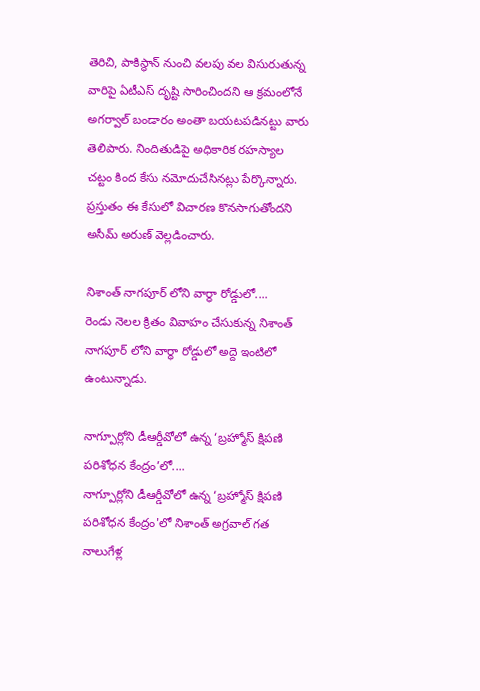తెరిచి, పాకిస్థాన్ నుంచి వలపు వల విసురుతున్న వారిపై ఏటీఎస్ దృష్టి సారించిందని ఆ క్రమంలోనే అగర్వాల్ బండారం అంతా బయటపడినట్టు వారు తెలిపారు. నిందితుడిపై అధికారిక రహస్యాల చట్టం కింద కేసు నమోదుచేసినట్లు పేర్కొన్నారు. ప్రస్తుతం ఈ కేసులో విచారణ కొనసాగుతోందని అసీమ్ అరుణ్ వెల్లడించారు.

నిశాంత్ నాగపూర్ లోని వార్ధా రోడ్డులో....
రెండు నెలల క్రితం వివాహం చేసుకున్న నిశాంత్ నాగపూర్ లోని వార్ధా రోడ్డులో అద్దె ఇంటిలో ఉంటున్నాడు.

నాగ్పూర్లోని డీఆర్డీవోలో ఉన్న ‘బ్రహ్మోస్ క్షిపణి పరిశోధన కేంద్రం’లో....
నాగ్పూర్లోని డీఆర్డీవోలో ఉన్న ‘బ్రహ్మోస్ క్షిపణి పరిశోధన కేంద్రం'లో నిశాంత్ అగ్రవాల్ గత నాలుగేళ్ల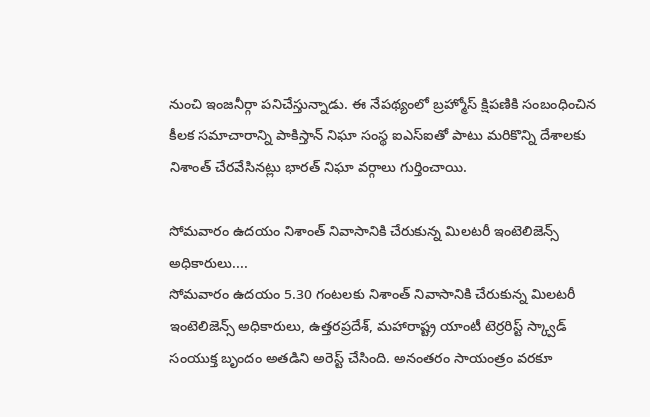నుంచి ఇంజనీర్గా పనిచేస్తున్నాడు. ఈ నేపథ్యంలో బ్రహ్మోస్ క్షిపణికి సంబంధించిన కీలక సమాచారాన్ని పాకిస్తాన్ నిఘా సంస్థ ఐఎస్ఐతో పాటు మరికొన్ని దేశాలకు నిశాంత్ చేరవేసినట్లు భారత్ నిఘా వర్గాలు గుర్తించాయి.

సోమవారం ఉదయం నిశాంత్ నివాసానికి చేరుకున్న మిలటరీ ఇంటెలిజెన్స్ అధికారులు....
సోమవారం ఉదయం 5.30 గంటలకు నిశాంత్ నివాసానికి చేరుకున్న మిలటరీ ఇంటెలిజెన్స్ అధికారులు, ఉత్తరప్రదేశ్, మహారాష్ట్ర యాంటీ టెర్రరిస్ట్ స్క్వాడ్ సంయుక్త బృందం అతడిని అరెస్ట్ చేసింది. అనంతరం సాయంత్రం వరకూ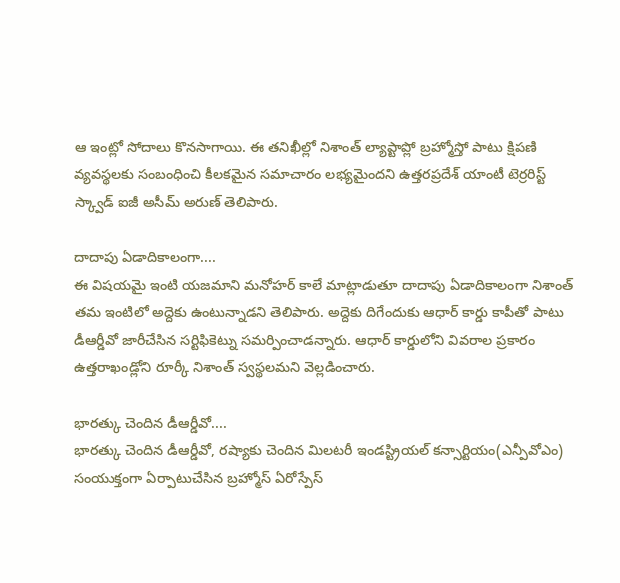ఆ ఇంట్లో సోదాలు కొనసాగాయి. ఈ తనిఖీల్లో నిశాంత్ ల్యాప్టాప్లో బ్రహ్మోస్తో పాటు క్షిపణి వ్యవస్థలకు సంబంధించి కీలకమైన సమాచారం లభ్యమైందని ఉత్తరప్రదేశ్ యాంటీ టెర్రరిస్ట్ స్క్వాడ్ ఐజీ అసీమ్ అరుణ్ తెలిపారు.

దాదాపు ఏడాదికాలంగా....
ఈ విషయమై ఇంటి యజమాని మనోహర్ కాలే మాట్లాడుతూ దాదాపు ఏడాదికాలంగా నిశాంత్ తమ ఇంటిలో అద్దెకు ఉంటున్నాడని తెలిపారు. అద్దెకు దిగేందుకు ఆధార్ కార్డు కాపీతో పాటు డీఆర్డీవో జారీచేసిన సర్టిఫికెట్ను సమర్పించాడన్నారు. ఆధార్ కార్డులోని వివరాల ప్రకారం ఉత్తరాఖండ్లోని రూర్కీ నిశాంత్ స్వస్థలమని వెల్లడించారు.

భారత్కు చెందిన డీఆర్డీవో....
భారత్కు చెందిన డీఆర్డీవో, రష్యాకు చెందిన మిలటరీ ఇండస్ట్రియల్ కన్సార్టియం(ఎన్పీవోఎం) సంయుక్తంగా ఏర్పాటుచేసిన బ్రహ్మోస్ ఏరోస్పేస్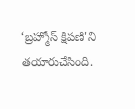‘బ్రహ్మోస్ క్షిపణి'ని తయారుచేసింది.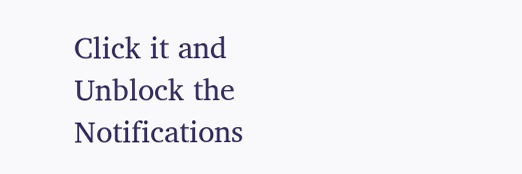Click it and Unblock the Notifications